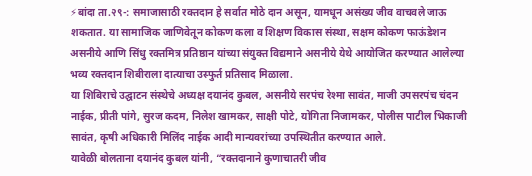⚡बांदा ता.२९-: समाजासाठी रक्तदान हे सर्वात मोठे दान असून, यामधून असंख्य जीव वाचवले जाऊ शकतात. या सामाजिक जाणिवेतून कोकण कला व शिक्षण विकास संस्था, सक्षम कोकण फाऊंडेशन असनीये आणि सिंधु रक्तमित्र प्रतिष्ठान यांच्या संयुक्त विद्यमाने असनीये येथे आयोजित करण्यात आलेल्या भव्य रक्तदान शिबीराला दात्याचा उस्फुर्त प्रतिसाद मिळाला.
या शिबिराचे उद्घाटन संस्थेचे अध्यक्ष दयानंद कुबल, असनीये सरपंच रेश्मा सावंत, माजी उपसरपंच चंदन नाईक, प्रीती पांगे, सुरज कदम, निलेश खामकर, साक्षी पोटे, योगिता निजामकर, पोलीस पाटील भिकाजी सावंत, कृषी अधिकारी मिलिंद नाईक आदी मान्यवरांच्या उपस्थितीत करण्यात आले.
यावेळी बोलताना दयानंद कुबल यांनी, “रक्तदानाने कुणाचातरी जीव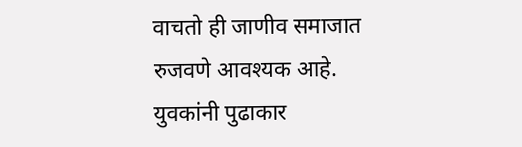वाचतो ही जाणीव समाजात रुजवणे आवश्यक आहे. युवकांनी पुढाकार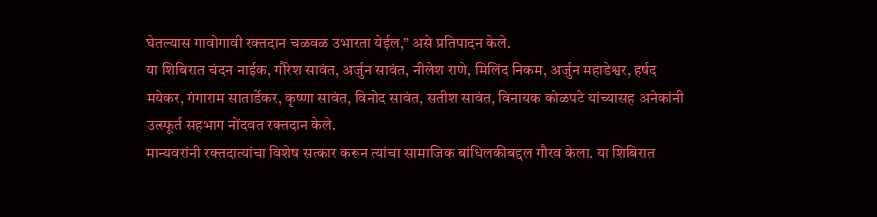घेतल्यास गावोगावी रक्तदान चळवळ उभारता येईल,” असे प्रतिपादन केले.
या शिबिरात चंदन नाईक, गौरेश सावंत, अर्जुन सावंत, नीलेश राणे, मिलिंद निकम, अर्जुन महाडेश्वर, हर्षद मयेकर, गंगाराम सातार्डेकर, कृष्णा सावंत, विनोद सावंत, सतीश सावंत, विनायक कोळपटे यांच्यासह अनेकांनी उत्स्फूर्त सहभाग नोंदवत रक्तदान केले.
मान्यवरांनी रक्तदात्यांचा विशेष सत्कार करून त्यांचा सामाजिक बांधिलकीबद्दल गौरव केला. या शिबिरात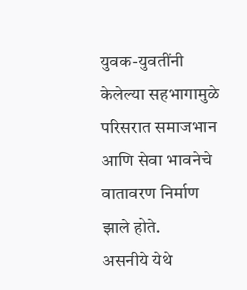युवक-युवतींनी केलेल्या सहभागामुळे परिसरात समाजभान आणि सेवा भावनेचे वातावरण निर्माण झाले होते.
असनीये येथे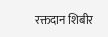रक्तदान शिबीर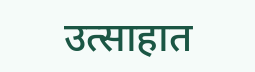उत्साहात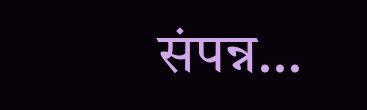संपन्न…